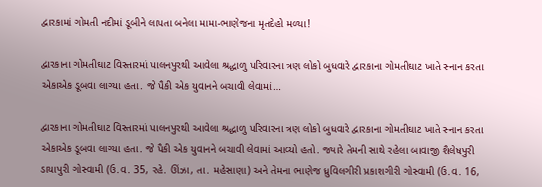દ્વારકામાં ગોમતી નદીમાં ડૂબીને લાપતા બનેલા મામા-ભાણેજના મૃતદેહો મળ્યા!

દ્વારકાના ગોમતીઘાટ વિસ્તારમાં પાલનપુરથી આવેલા શ્રદ્ધાળુ પરિવારના ત્રણ લોકો બુધવારે દ્વારકાના ગોમતીઘાટ ખાતે સ્નાન કરતા એકાએક ડૂબવા લાગ્યા હતા. જે પૈકી એક યુવાનને બચાવી લેવામાં…

દ્વારકાના ગોમતીઘાટ વિસ્તારમાં પાલનપુરથી આવેલા શ્રદ્ધાળુ પરિવારના ત્રણ લોકો બુધવારે દ્વારકાના ગોમતીઘાટ ખાતે સ્નાન કરતા એકાએક ડૂબવા લાગ્યા હતા. જે પૈકી એક યુવાનને બચાવી લેવામાં આવ્યો હતો. જ્યારે તેમની સાથે રહેલા બાવાજી શૈલેષપુરી ડાયાપુરી ગોસ્વામી (ઉ.વ. 35, રહે. ઊંઝા, તા. મહેસાણા) અને તેમના ભાણેજ ધ્રુવિલગીરી પ્રકાશગીરી ગોસ્વામી (ઉ.વ. 16,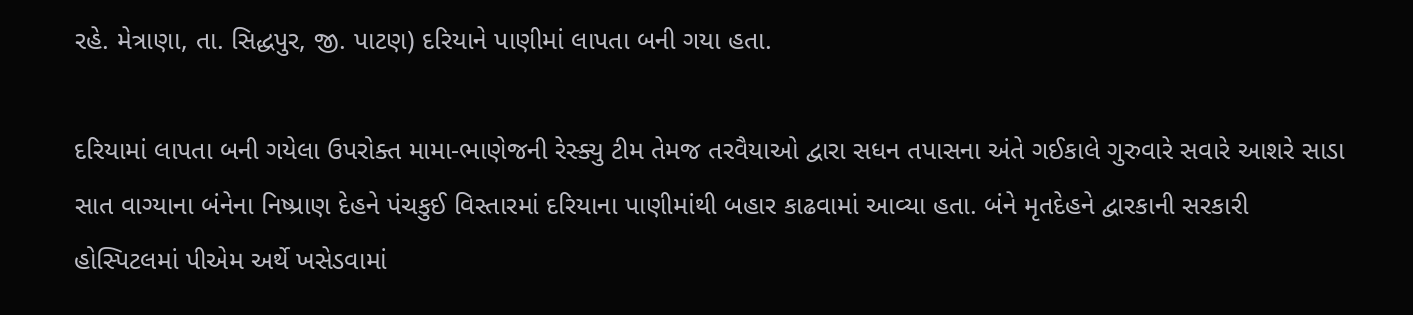રહે. મેત્રાણા, તા. સિદ્ધપુર, જી. પાટણ) દરિયાને પાણીમાં લાપતા બની ગયા હતા.

દરિયામાં લાપતા બની ગયેલા ઉપરોક્ત મામા-ભાણેજની રેસ્ક્યુ ટીમ તેમજ તરવૈયાઓ દ્વારા સધન તપાસના અંતે ગઈકાલે ગુરુવારે સવારે આશરે સાડા સાત વાગ્યાના બંનેના નિષ્પ્રાણ દેહને પંચકુઈ વિસ્તારમાં દરિયાના પાણીમાંથી બહાર કાઢવામાં આવ્યા હતા. બંને મૃતદેહને દ્વારકાની સરકારી હોસ્પિટલમાં પીએમ અર્થે ખસેડવામાં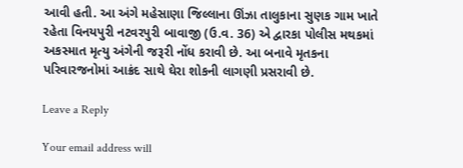આવી હતી. આ અંગે મહેસાણા જિલ્લાના ઊંઝા તાલુકાના સુણક ગામ ખાતે રહેતા વિનયપુરી નટવરપુરી બાવાજી (ઉ.વ. 36) એ દ્વારકા પોલીસ મથકમાં અકસ્માત મૃત્યુ અંગેની જરૂરી નોંધ કરાવી છે. આ બનાવે મૃતકના પરિવારજનોમાં આક્રંદ સાથે ઘેરા શોકની લાગણી પ્રસરાવી છે.

Leave a Reply

Your email address will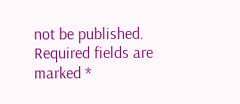not be published. Required fields are marked *